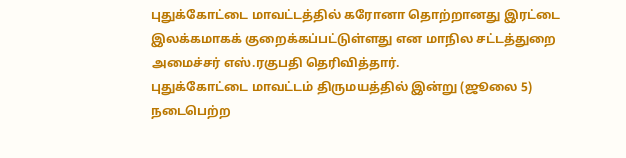புதுக்கோட்டை மாவட்டத்தில் கரோனா தொற்றானது இரட்டை இலக்கமாகக் குறைக்கப்பட்டுள்ளது என மாநில சட்டத்துறை அமைச்சர் எஸ்.ரகுபதி தெரிவித்தார்.
புதுக்கோட்டை மாவட்டம் திருமயத்தில் இன்று (ஜூலை 5) நடைபெற்ற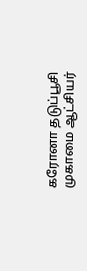கரோனா தடுப்பூசி முகாமை ஆட்சியர்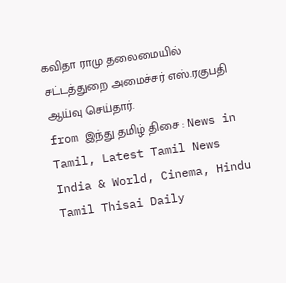கவிதா ராமு தலைமையில் சட்டத்துறை அமைச்சர் எஸ்.ரகுபதி ஆய்வு செய்தார்.
from இந்து தமிழ் திசை : News in Tamil, Latest Tamil News India & World, Cinema, Hindu Tamil Thisai Daily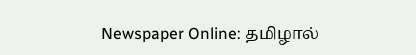Newspaper Online: தமிழால்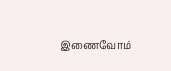இணைவோம்